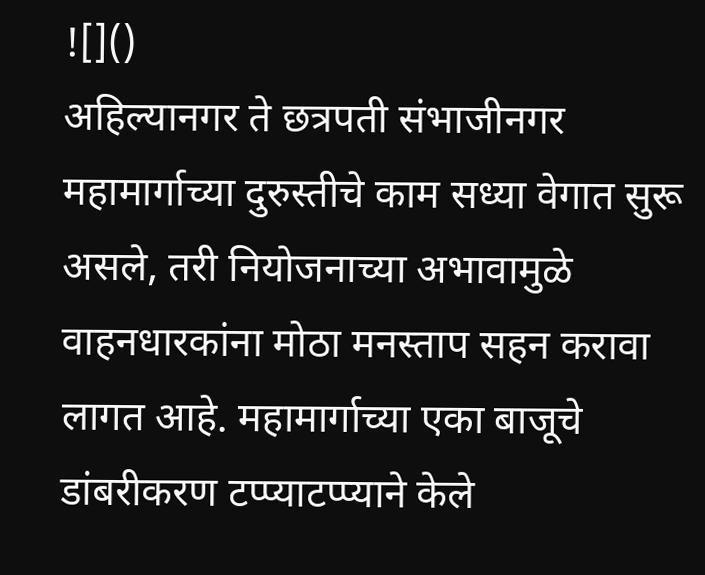![]()
अहिल्यानगर ते छत्रपती संभाजीनगर महामार्गाच्या दुरुस्तीचे काम सध्या वेगात सुरू असले, तरी नियोजनाच्या अभावामुळे वाहनधारकांना मोठा मनस्ताप सहन करावा लागत आहे. महामार्गाच्या एका बाजूचे डांबरीकरण टप्प्याटप्प्याने केले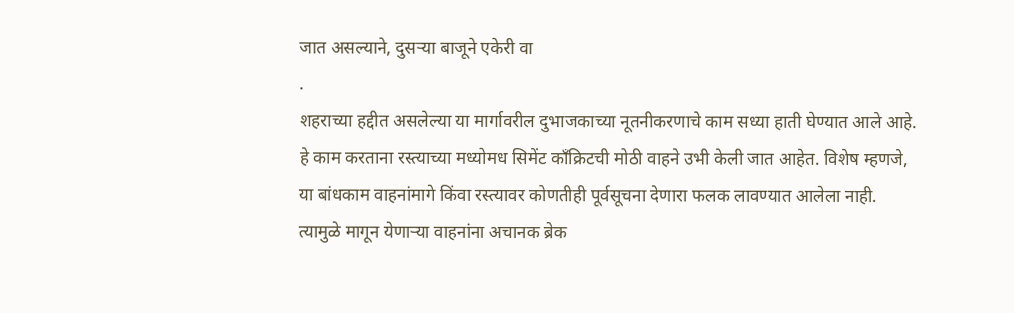जात असल्याने, दुसऱ्या बाजूने एकेरी वा
.
शहराच्या हद्दीत असलेल्या या मार्गावरील दुभाजकाच्या नूतनीकरणाचे काम सध्या हाती घेण्यात आले आहे. हे काम करताना रस्त्याच्या मध्योमध सिमेंट काँक्रिटची मोठी वाहने उभी केली जात आहेत. विशेष म्हणजे, या बांधकाम वाहनांमागे किंवा रस्त्यावर कोणतीही पूर्वसूचना देणारा फलक लावण्यात आलेला नाही. त्यामुळे मागून येणाऱ्या वाहनांना अचानक ब्रेक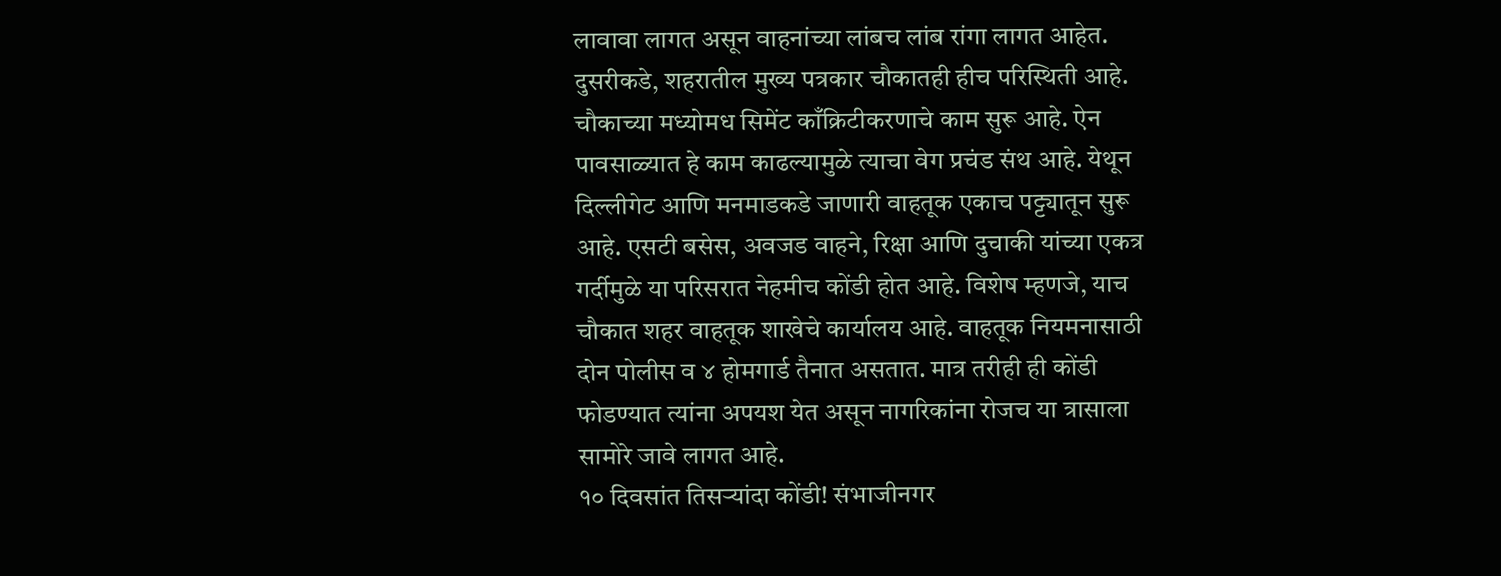लावावा लागत असून वाहनांच्या लांबच लांब रांगा लागत आहेत.
दुसरीकडे, शहरातील मुख्य पत्रकार चौकातही हीच परिस्थिती आहे. चौकाच्या मध्योमध सिमेंट काँक्रिटीकरणाचे काम सुरू आहे. ऐन पावसाळ्यात हे काम काढल्यामुळे त्याचा वेग प्रचंड संथ आहे. येथून दिल्लीगेट आणि मनमाडकडे जाणारी वाहतूक एकाच पट्ट्यातून सुरू आहे. एसटी बसेस, अवजड वाहने, रिक्षा आणि दुचाकी यांच्या एकत्र गर्दीमुळे या परिसरात नेहमीच कोंडी होत आहे. विशेष म्हणजे, याच चौकात शहर वाहतूक शाखेचे कार्यालय आहे. वाहतूक नियमनासाठी दोन पोलीस व ४ होमगार्ड तैनात असतात. मात्र तरीही ही कोंडी फोडण्यात त्यांना अपयश येत असून नागरिकांना रोजच या त्रासाला सामोरे जावे लागत आहे.
१० दिवसांत तिसऱ्यांदा कोंडी! संभाजीनगर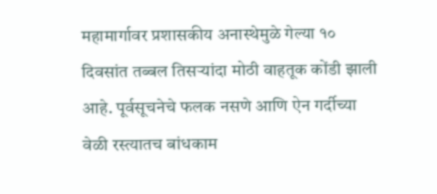महामार्गावर प्रशासकीय अनास्थेमुळे गेल्या १० दिवसांत तब्बल तिसऱ्यांदा मोठी वाहतूक कोंडी झाली आहे. पूर्वसूचनेचे फलक नसणे आणि ऐन गर्दीच्या वेळी रस्त्यातच बांधकाम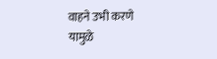वाहने उभी करणे यामुळे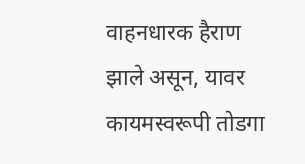वाहनधारक हैराण झाले असून, यावर कायमस्वरूपी तोडगा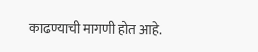काढण्याची मागणी होत आहे.